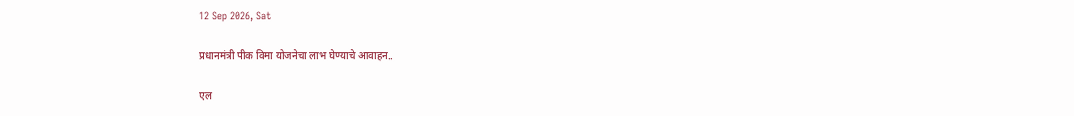12 Sep 2026, Sat

प्रधानमंत्री पीक विमा योजनेचा लाभ घेण्याचे आवाहन..

एल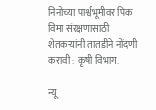निनोच्या पार्श्वभूमीवर पिक विमा संरक्षणासाठी शेतकऱ्यांनी तातडीने नोंदणी करावी : कृषी विभाग.

न्यू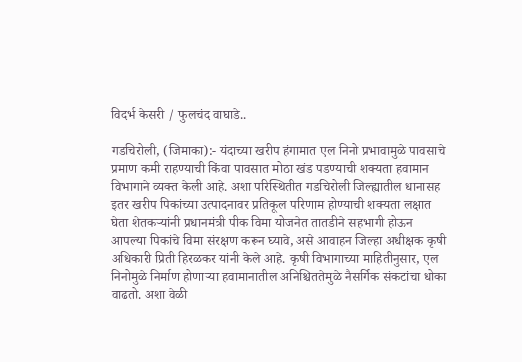विदर्भ केसरी / फुलचंद वाघाडे..

गडचिरोली, (जिमाका):- यंदाच्या खरीप हंगामात एल निनो प्रभावामुळे पावसाचे प्रमाण कमी राहण्याची किंवा पावसात मोठा खंड पडण्याची शक्यता हवामान विभागाने व्यक्त केली आहे. अशा परिस्थितीत गडचिरोली जिल्ह्यातील धानासह इतर खरीप पिकांच्या उत्पादनावर प्रतिकूल परिणाम होण्याची शक्यता लक्षात घेता शेतकऱ्यांनी प्रधानमंत्री पीक विमा योजनेत तातडीने सहभागी होऊन आपल्या पिकांचे विमा संरक्षण करून घ्यावे, असे आवाहन जिल्हा अधीक्षक कृषी अधिकारी प्रिती हिरळकर यांनी केले आहे. कृषी विभागाच्या माहितीनुसार, एल निनोमुळे निर्माण होणाऱ्या हवामानातील अनिश्चिततेमुळे नैसर्गिक संकटांचा धोका वाढतो. अशा वेळी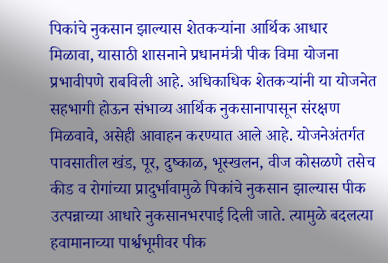पिकांचे नुकसान झाल्यास शेतकऱ्यांना आर्थिक आधार मिळावा, यासाठी शासनाने प्रधानमंत्री पीक विमा योजना प्रभावीपणे राबविली आहे. अधिकाधिक शेतकऱ्यांनी या योजनेत सहभागी होऊन संभाव्य आर्थिक नुकसानापासून संरक्षण मिळवावे, असेही आवाहन करण्यात आले आहे. योजनेअंतर्गत पावसातील खंड, पूर, दुष्काळ, भूस्खलन, वीज कोसळणे तसेच कीड व रोगांच्या प्रादुर्भावामुळे पिकांचे नुकसान झाल्यास पीक उत्पन्नाच्या आधारे नुकसानभरपाई दिली जाते. त्यामुळे बदलत्या हवामानाच्या पार्श्वभूमीवर पीक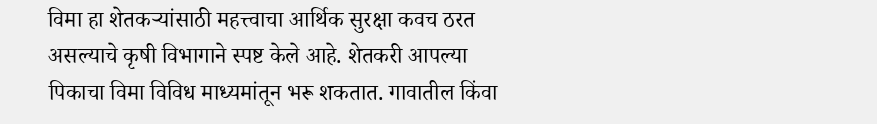विमा हा शेतकऱ्यांसाठी महत्त्वाचा आर्थिक सुरक्षा कवच ठरत असल्याचे कृषी विभागाने स्पष्ट केले आहे. शेतकरी आपल्या पिकाचा विमा विविध माध्यमांतून भरू शकतात. गावातील किंवा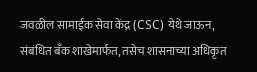जवळील सामाईक सेवा केंद्र (CSC) येथे जाऊन, संबंधित बँक शाखेमार्फत, तसेच शासनाच्या अधिकृत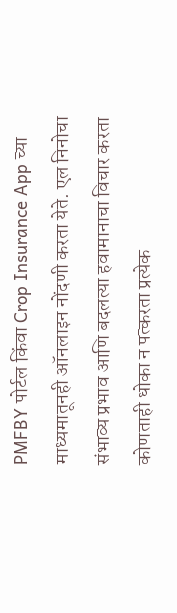PMFBY पोर्टल किंवा Crop Insurance App च्या माध्यमातूनही ऑनलाइन नोंदणी करता येते. एल निनोचा संभाव्य प्रभाव आणि बदलत्या हवामानाचा विचार करता कोणताही धोका न पत्करता प्रत्येक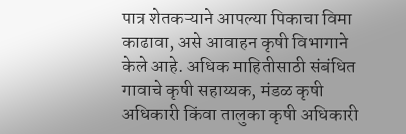पात्र शेतकऱ्याने आपल्या पिकाचा विमा काढावा, असे आवाहन कृषी विभागाने केले आहे. अधिक माहितीसाठी संबंधित गावाचे कृषी सहाय्यक, मंडळ कृषी अधिकारी किंवा तालुका कृषी अधिकारी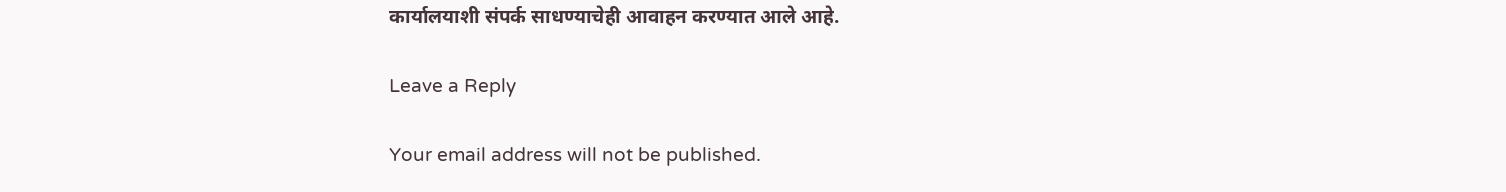कार्यालयाशी संपर्क साधण्याचेही आवाहन करण्यात आले आहे.

Leave a Reply

Your email address will not be published.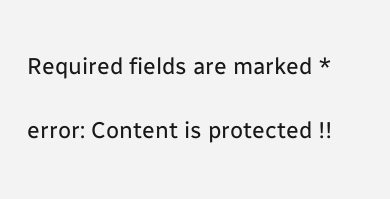Required fields are marked *

error: Content is protected !!